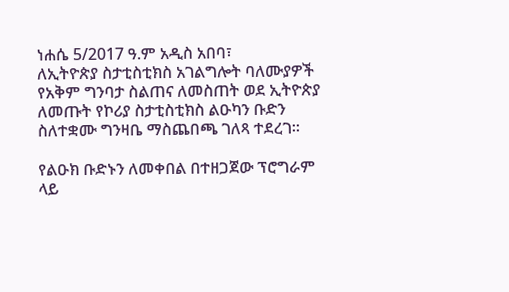ነሐሴ 5/2017 ዓ.ም አዲስ አበባ፣
ለኢትዮጵያ ስታቲስቲክስ አገልግሎት ባለሙያዎች የአቅም ግንባታ ስልጠና ለመስጠት ወደ ኢትዮጵያ ለመጡት የኮሪያ ስታቲስቲክስ ልዑካን ቡድን ስለተቋሙ ግንዛቤ ማስጨበጫ ገለጻ ተደረገ።

የልዑክ ቡድኑን ለመቀበል በተዘጋጀው ፕሮግራም ላይ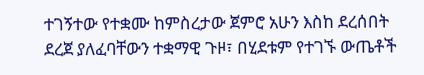ተገኝተው የተቋሙ ከምስረታው ጀምሮ አሁን እስከ ደረሰበት ደረጀ ያለፈባቸውን ተቋማዊ ጉዞ፣ በሂደቱም የተገኙ ውጤቶች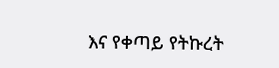እና የቀጣይ የትኩረት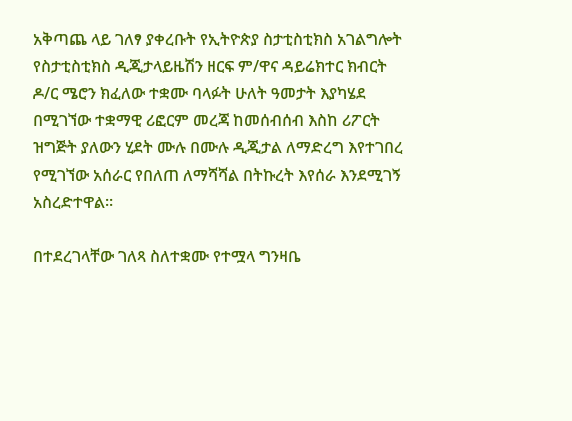አቅጣጨ ላይ ገለፃ ያቀረቡት የኢትዮጵያ ስታቲስቲክስ አገልግሎት የስታቲስቲክስ ዲጂታላይዜሽን ዘርፍ ም/ዋና ዳይሬክተር ክብርት ዶ/ር ሜሮን ክፈለው ተቋሙ ባላፉት ሁለት ዓመታት እያካሄደ በሚገኘው ተቋማዊ ሪፎርም መረጃ ከመሰብሰብ እስከ ሪፖርት ዝግጅት ያለውን ሂደት ሙሉ በሙሉ ዲጂታል ለማድረግ እየተገበረ የሚገኘው አሰራር የበለጠ ለማሻሻል በትኩረት እየሰራ እንደሚገኝ አስረድተዋል።

በተደረገላቸው ገለጻ ስለተቋሙ የተሟላ ግንዛቤ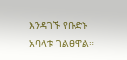እንዳገኙ የቡድኑ አባላቱ ገልፀዋል።